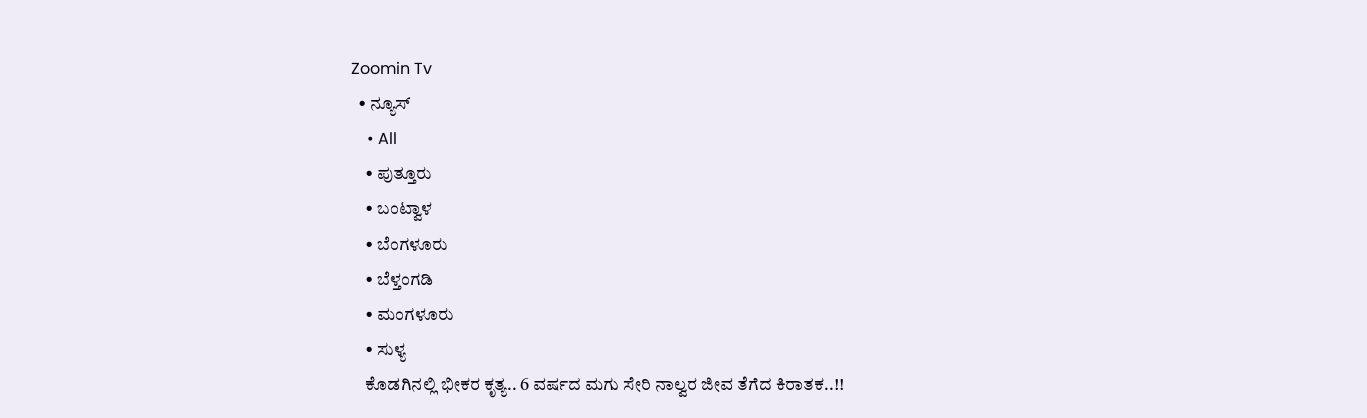Zoomin Tv
  • ನ್ಯೂಸ್
    • All
    • ಪುತ್ತೂರು
    • ಬಂಟ್ವಾಳ
    • ಬೆಂಗಳೂರು
    • ಬೆಳ್ತಂಗಡಿ
    • ಮಂಗಳೂರು
    • ಸುಳ್ಯ
    ಕೊಡಗಿನಲ್ಲಿ ಭೀಕರ ಕೃತ್ಯ.. 6 ವರ್ಷದ ಮಗು ಸೇರಿ ನಾಲ್ವರ ಜೀವ ತೆಗೆದ ಕಿರಾತಕ..!!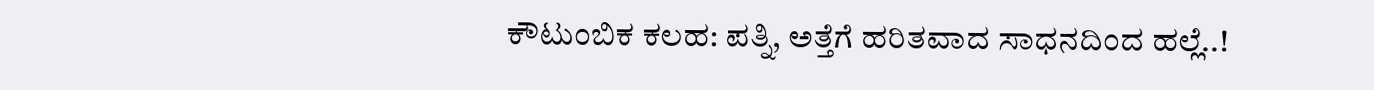ಕೌಟುಂಬಿಕ ಕಲಹ: ಪತ್ನಿ, ಅತ್ತೆಗೆ ಹರಿತವಾದ ಸಾಧನದಿಂದ ಹಲ್ಲೆ..!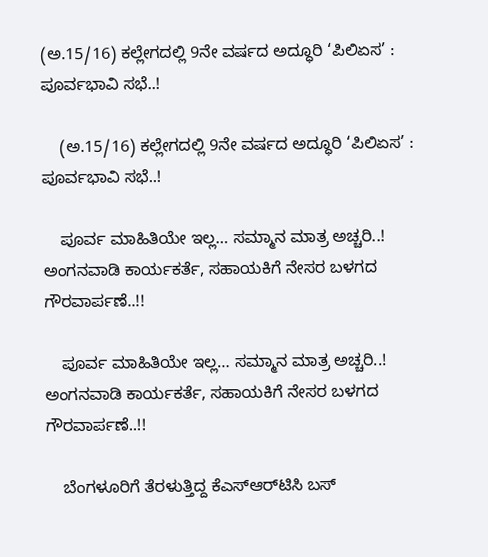(ಅ.15/16) ಕಲ್ಲೇಗದಲ್ಲಿ 9ನೇ ವರ್ಷದ ಅದ್ಧೂರಿ ‘ಪಿಲಿಏಸ’ : ಪೂರ್ವಭಾವಿ ಸಭೆ..!

    (ಅ.15/16) ಕಲ್ಲೇಗದಲ್ಲಿ 9ನೇ ವರ್ಷದ ಅದ್ಧೂರಿ ‘ಪಿಲಿಏಸ’ : ಪೂರ್ವಭಾವಿ ಸಭೆ..!

    ಪೂರ್ವ ಮಾಹಿತಿಯೇ ಇಲ್ಲ… ಸಮ್ಮಾನ ಮಾತ್ರ ಅಚ್ಚರಿ..! ಅಂಗನವಾಡಿ ಕಾರ್ಯಕರ್ತೆ, ಸಹಾಯಕಿಗೆ ನೇಸರ ಬಳಗದ ಗೌರವಾರ್ಪಣೆ..!!

    ಪೂರ್ವ ಮಾಹಿತಿಯೇ ಇಲ್ಲ… ಸಮ್ಮಾನ ಮಾತ್ರ ಅಚ್ಚರಿ..! ಅಂಗನವಾಡಿ ಕಾರ್ಯಕರ್ತೆ, ಸಹಾಯಕಿಗೆ ನೇಸರ ಬಳಗದ ಗೌರವಾರ್ಪಣೆ..!!

    ಬೆಂಗಳೂರಿಗೆ ತೆರಳುತ್ತಿದ್ದ ಕೆಎಸ್‌ಆರ್‌ಟಿಸಿ ಬಸ್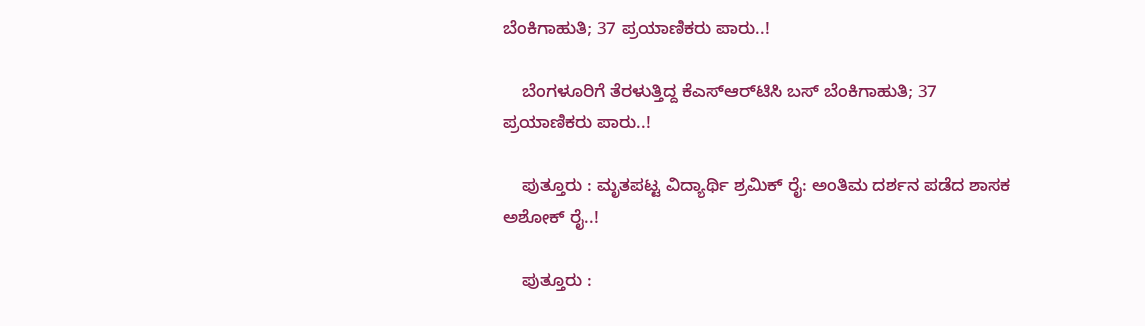ಬೆಂಕಿಗಾಹುತಿ; 37 ಪ್ರಯಾಣಿಕರು ಪಾರು..!

    ಬೆಂಗಳೂರಿಗೆ ತೆರಳುತ್ತಿದ್ದ ಕೆಎಸ್‌ಆರ್‌ಟಿಸಿ ಬಸ್ ಬೆಂಕಿಗಾಹುತಿ; 37 ಪ್ರಯಾಣಿಕರು ಪಾರು..!

    ಪುತ್ತೂರು : ಮೃತಪಟ್ಟ ವಿದ್ಯಾರ್ಥಿ ಶ್ರಮಿಕ್ ರೈ: ಅಂತಿಮ ದರ್ಶನ ಪಡೆದ ಶಾಸಕ ಅಶೋಕ್ ರೈ..!

    ಪುತ್ತೂರು :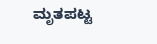ಮೃತಪಟ್ಟ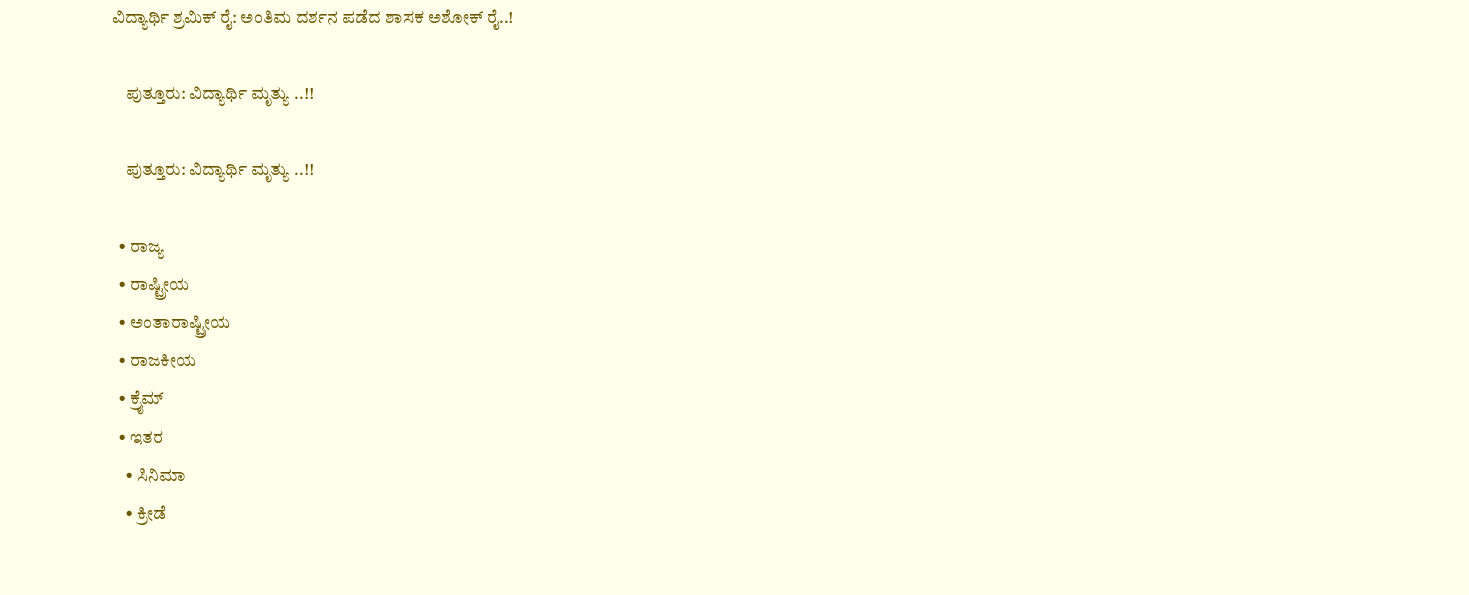ವಿದ್ಯಾರ್ಥಿ ಶ್ರಮಿಕ್ ರೈ: ಅಂತಿಮ ದರ್ಶನ ಪಡೆದ ಶಾಸಕ ಅಶೋಕ್ ರೈ..!

    ಪುತ್ತೂರು: ವಿದ್ಯಾರ್ಥಿ ಮೃತ್ಯು ..!!

    ಪುತ್ತೂರು: ವಿದ್ಯಾರ್ಥಿ ಮೃತ್ಯು ..!!

  • ರಾಜ್ಯ
  • ರಾಷ್ಟ್ರೀಯ
  • ಅಂತಾರಾಷ್ಟ್ರೀಯ
  • ರಾಜಕೀಯ
  • ಕ್ರೈಮ್
  • ಇತರ
    • ಸಿನಿಮಾ
    • ಕ್ರೀಡೆ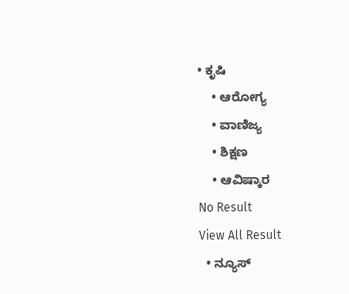• ಕೃಷಿ
    • ಆರೋಗ್ಯ
    • ವಾಣಿಜ್ಯ
    • ಶಿಕ್ಷಣ
    • ಆವಿಷ್ಕಾರ
No Result
View All Result
  • ನ್ಯೂಸ್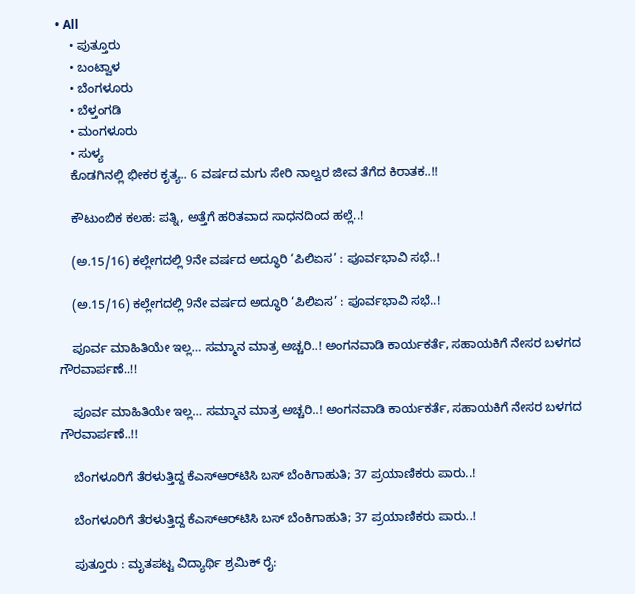• All
    • ಪುತ್ತೂರು
    • ಬಂಟ್ವಾಳ
    • ಬೆಂಗಳೂರು
    • ಬೆಳ್ತಂಗಡಿ
    • ಮಂಗಳೂರು
    • ಸುಳ್ಯ
    ಕೊಡಗಿನಲ್ಲಿ ಭೀಕರ ಕೃತ್ಯ.. 6 ವರ್ಷದ ಮಗು ಸೇರಿ ನಾಲ್ವರ ಜೀವ ತೆಗೆದ ಕಿರಾತಕ..!!

    ಕೌಟುಂಬಿಕ ಕಲಹ: ಪತ್ನಿ, ಅತ್ತೆಗೆ ಹರಿತವಾದ ಸಾಧನದಿಂದ ಹಲ್ಲೆ..!

    (ಅ.15/16) ಕಲ್ಲೇಗದಲ್ಲಿ 9ನೇ ವರ್ಷದ ಅದ್ಧೂರಿ ‘ಪಿಲಿಏಸ’ : ಪೂರ್ವಭಾವಿ ಸಭೆ..!

    (ಅ.15/16) ಕಲ್ಲೇಗದಲ್ಲಿ 9ನೇ ವರ್ಷದ ಅದ್ಧೂರಿ ‘ಪಿಲಿಏಸ’ : ಪೂರ್ವಭಾವಿ ಸಭೆ..!

    ಪೂರ್ವ ಮಾಹಿತಿಯೇ ಇಲ್ಲ… ಸಮ್ಮಾನ ಮಾತ್ರ ಅಚ್ಚರಿ..! ಅಂಗನವಾಡಿ ಕಾರ್ಯಕರ್ತೆ, ಸಹಾಯಕಿಗೆ ನೇಸರ ಬಳಗದ ಗೌರವಾರ್ಪಣೆ..!!

    ಪೂರ್ವ ಮಾಹಿತಿಯೇ ಇಲ್ಲ… ಸಮ್ಮಾನ ಮಾತ್ರ ಅಚ್ಚರಿ..! ಅಂಗನವಾಡಿ ಕಾರ್ಯಕರ್ತೆ, ಸಹಾಯಕಿಗೆ ನೇಸರ ಬಳಗದ ಗೌರವಾರ್ಪಣೆ..!!

    ಬೆಂಗಳೂರಿಗೆ ತೆರಳುತ್ತಿದ್ದ ಕೆಎಸ್‌ಆರ್‌ಟಿಸಿ ಬಸ್ ಬೆಂಕಿಗಾಹುತಿ; 37 ಪ್ರಯಾಣಿಕರು ಪಾರು..!

    ಬೆಂಗಳೂರಿಗೆ ತೆರಳುತ್ತಿದ್ದ ಕೆಎಸ್‌ಆರ್‌ಟಿಸಿ ಬಸ್ ಬೆಂಕಿಗಾಹುತಿ; 37 ಪ್ರಯಾಣಿಕರು ಪಾರು..!

    ಪುತ್ತೂರು : ಮೃತಪಟ್ಟ ವಿದ್ಯಾರ್ಥಿ ಶ್ರಮಿಕ್ ರೈ: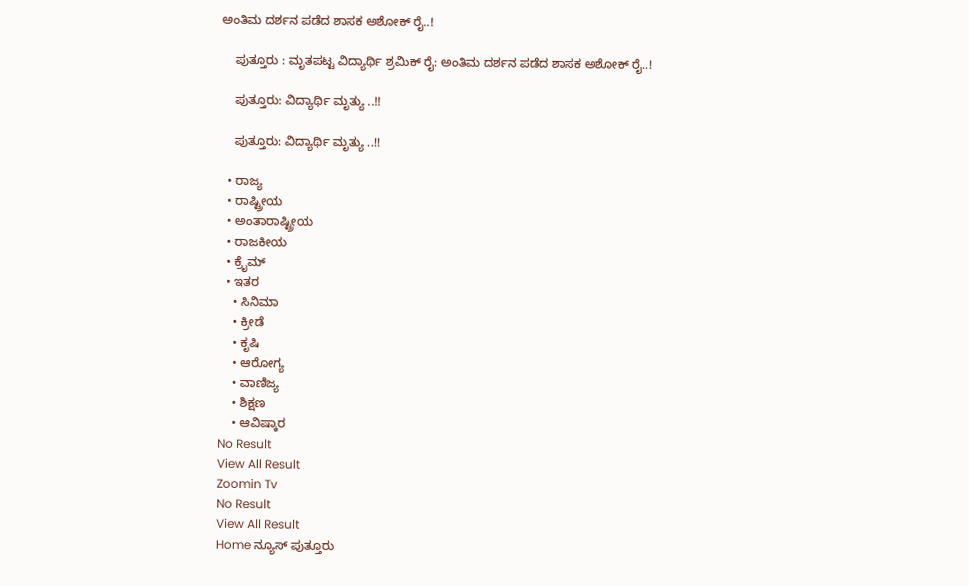ಅಂತಿಮ ದರ್ಶನ ಪಡೆದ ಶಾಸಕ ಅಶೋಕ್ ರೈ..!

    ಪುತ್ತೂರು : ಮೃತಪಟ್ಟ ವಿದ್ಯಾರ್ಥಿ ಶ್ರಮಿಕ್ ರೈ: ಅಂತಿಮ ದರ್ಶನ ಪಡೆದ ಶಾಸಕ ಅಶೋಕ್ ರೈ..!

    ಪುತ್ತೂರು: ವಿದ್ಯಾರ್ಥಿ ಮೃತ್ಯು ..!!

    ಪುತ್ತೂರು: ವಿದ್ಯಾರ್ಥಿ ಮೃತ್ಯು ..!!

  • ರಾಜ್ಯ
  • ರಾಷ್ಟ್ರೀಯ
  • ಅಂತಾರಾಷ್ಟ್ರೀಯ
  • ರಾಜಕೀಯ
  • ಕ್ರೈಮ್
  • ಇತರ
    • ಸಿನಿಮಾ
    • ಕ್ರೀಡೆ
    • ಕೃಷಿ
    • ಆರೋಗ್ಯ
    • ವಾಣಿಜ್ಯ
    • ಶಿಕ್ಷಣ
    • ಆವಿಷ್ಕಾರ
No Result
View All Result
Zoomin Tv
No Result
View All Result
Home ನ್ಯೂಸ್ ಪುತ್ತೂರು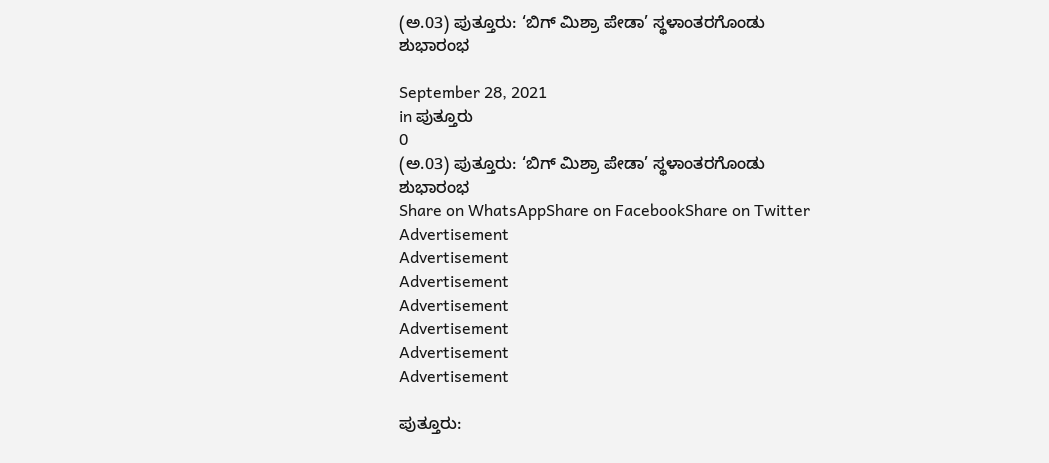(ಅ.03) ಪುತ್ತೂರು: ‘ಬಿಗ್ ಮಿಶ್ರಾ ಪೇಡಾ’ ಸ್ಥಳಾಂತರಗೊಂಡು ಶುಭಾರಂಭ

September 28, 2021
in ಪುತ್ತೂರು
0
(ಅ.03) ಪುತ್ತೂರು: ‘ಬಿಗ್ ಮಿಶ್ರಾ ಪೇಡಾ’ ಸ್ಥಳಾಂತರಗೊಂಡು ಶುಭಾರಂಭ
Share on WhatsAppShare on FacebookShare on Twitter
Advertisement
Advertisement
Advertisement
Advertisement
Advertisement
Advertisement
Advertisement

ಪುತ್ತೂರು: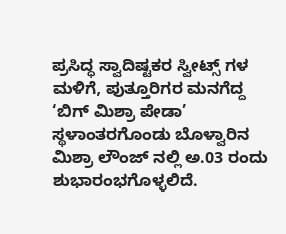ಪ್ರಸಿದ್ಧ ಸ್ವಾದಿಷ್ಟಕರ ಸ್ವೀಟ್ಸ್ ಗಳ ಮಳಿಗೆ, ಪುತ್ತೂರಿಗರ ಮನಗೆದ್ದ ‘ಬಿಗ್ ಮಿಶ್ರಾ ಪೇಡಾ’ ಸ್ಥಳಾಂತರಗೊಂಡು ಬೊಳ್ವಾರಿನ ಮಿಶ್ರಾ ಲೌಂಜ್ ನಲ್ಲಿ ಅ.03 ರಂದು ಶುಭಾರಂಭಗೊಳ್ಳಲಿದೆ.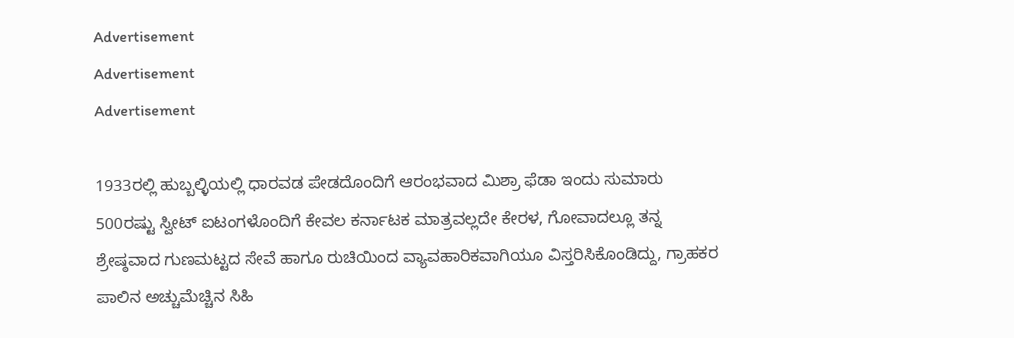Advertisement
Advertisement
Advertisement

1933ರಲ್ಲಿ ಹುಬ್ಬಲ್ಳಿಯಲ್ಲಿ ಧಾರವಡ ಪೇಡದೊಂದಿಗೆ ಆರಂಭವಾದ ಮಿಶ್ರಾ ಫೆಡಾ ಇಂದು ಸುಮಾರು 500ರಷ್ಟು ಸ್ವೀಟ್ ಐಟಂಗಳೊಂದಿಗೆ ಕೇವಲ ಕರ್ನಾಟಕ ಮಾತ್ರವಲ್ಲದೇ ಕೇರಳ, ಗೋವಾದಲ್ಲೂ ತನ್ನ ಶ್ರೇಷ್ಠವಾದ ಗುಣಮಟ್ಟದ ಸೇವೆ ಹಾಗೂ ರುಚಿಯಿಂದ ವ್ಯಾವಹಾರಿಕವಾಗಿಯೂ ವಿಸ್ತರಿಸಿಕೊಂಡಿದ್ದು, ಗ್ರಾಹಕರ ಪಾಲಿನ ಅಚ್ಚುಮೆಚ್ಚಿನ ಸಿಹಿ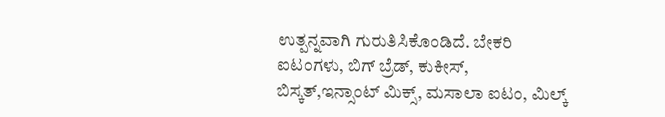ಉತ್ಪನ್ನವಾಗಿ ಗುರುತಿಸಿಕೊಂಡಿದೆ. ಬೇಕರಿ ಐಟಂಗಳು, ಬಿಗ್ ಬ್ರೆಡ್, ಕುಕೀಸ್, ಬಿಸ್ಕತ್,ಇನ್ಸಾಂಟ್ ಮಿಕ್ಸ್, ಮಸಾಲಾ ಐಟಂ, ಮಿಲ್ಕ್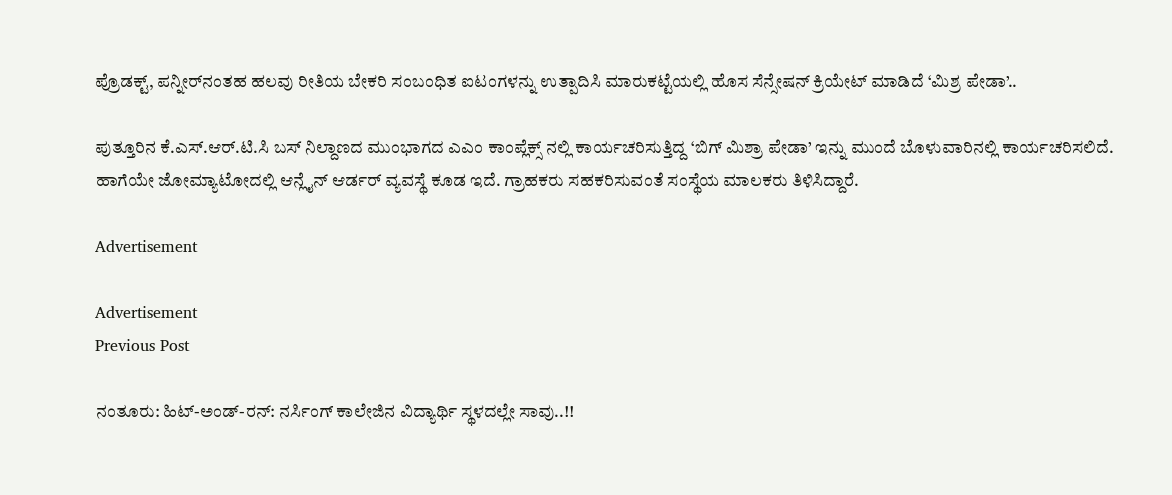ಪ್ರೊಡಕ್ಟ್, ಪನ್ನೀರ್‌ನಂತಹ ಹಲವು ರೀತಿಯ ಬೇಕರಿ ಸಂಬಂಧಿತ ಐಟಂಗಳನ್ನು ಉತ್ಪಾದಿಸಿ ಮಾರುಕಟ್ಟೆಯಲ್ಲಿ ಹೊಸ ಸೆನ್ಸೇಷನ್ ಕ್ರಿಯೇಟ್ ಮಾಡಿದೆ ‘ಮಿಶ್ರ ಪೇಡಾ’..

ಪುತ್ತೂರಿನ ಕೆ.ಎಸ್.ಆರ್.ಟಿ.ಸಿ ಬಸ್ ನಿಲ್ದಾಣದ ಮುಂಭಾಗದ ಎಎಂ ಕಾಂಪ್ಲೆಕ್ಸ್ ನಲ್ಲಿ ಕಾರ್ಯಚರಿಸುತ್ತಿದ್ದ ‘ಬಿಗ್ ಮಿಶ್ರಾ ಪೇಡಾ’ ಇನ್ನು ಮುಂದೆ ಬೊಳುವಾರಿನಲ್ಲಿ ಕಾರ್ಯಚರಿಸಲಿದೆ. ಹಾಗೆಯೇ ಜೋಮ್ಯಾಟೋದಲ್ಲಿ ಆನ್ಲೈನ್ ಆರ್ಡರ್ ವ್ಯವಸ್ಥೆ ಕೂಡ ಇದೆ. ಗ್ರಾಹಕರು ಸಹಕರಿಸುವಂತೆ ಸಂಸ್ಥೆಯ ಮಾಲಕರು ತಿಳಿಸಿದ್ದಾರೆ.

Advertisement

Advertisement
Previous Post

ನಂತೂರು: ಹಿಟ್-ಅಂಡ್-ರನ್: ನರ್ಸಿಂಗ್ ಕಾಲೇಜಿನ ವಿದ್ಯಾರ್ಥಿ ಸ್ಥಳದಲ್ಲೇ ಸಾವು..!!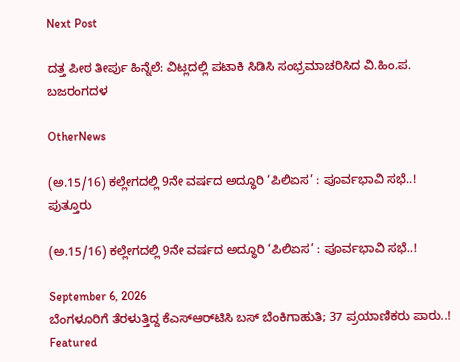Next Post

ದತ್ತ ಪೀಠ ತೀರ್ಪು ಹಿನ್ನೆಲೆ: ವಿಟ್ಲದಲ್ಲಿ ಪಟಾಕಿ ಸಿಡಿಸಿ ಸಂಭ್ರಮಾಚರಿಸಿದ ವಿ.ಹಿಂ.ಪ. ಬಜರಂಗದಳ

OtherNews

(ಅ.15/16) ಕಲ್ಲೇಗದಲ್ಲಿ 9ನೇ ವರ್ಷದ ಅದ್ಧೂರಿ ‘ಪಿಲಿಏಸ’ : ಪೂರ್ವಭಾವಿ ಸಭೆ..!
ಪುತ್ತೂರು

(ಅ.15/16) ಕಲ್ಲೇಗದಲ್ಲಿ 9ನೇ ವರ್ಷದ ಅದ್ಧೂರಿ ‘ಪಿಲಿಏಸ’ : ಪೂರ್ವಭಾವಿ ಸಭೆ..!

September 6, 2026
ಬೆಂಗಳೂರಿಗೆ ತೆರಳುತ್ತಿದ್ದ ಕೆಎಸ್‌ಆರ್‌ಟಿಸಿ ಬಸ್ ಬೆಂಕಿಗಾಹುತಿ; 37 ಪ್ರಯಾಣಿಕರು ಪಾರು..!
Featured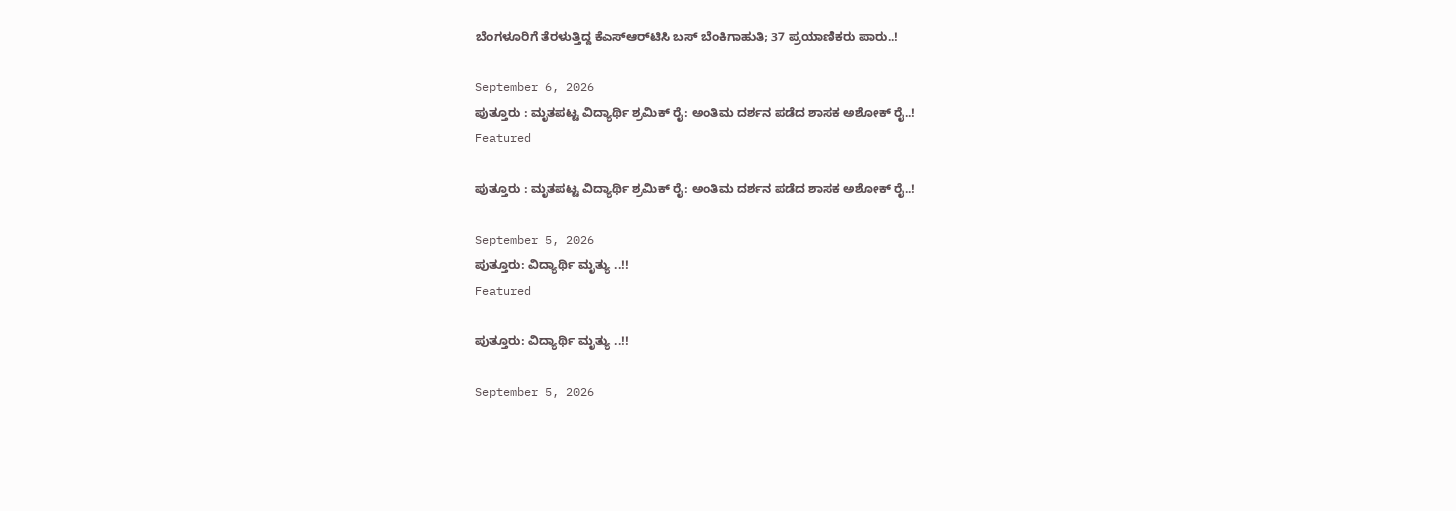ಬೆಂಗಳೂರಿಗೆ ತೆರಳುತ್ತಿದ್ದ ಕೆಎಸ್‌ಆರ್‌ಟಿಸಿ ಬಸ್ ಬೆಂಕಿಗಾಹುತಿ; 37 ಪ್ರಯಾಣಿಕರು ಪಾರು..!

September 6, 2026
ಪುತ್ತೂರು : ಮೃತಪಟ್ಟ ವಿದ್ಯಾರ್ಥಿ ಶ್ರಮಿಕ್ ರೈ: ಅಂತಿಮ ದರ್ಶನ ಪಡೆದ ಶಾಸಕ ಅಶೋಕ್ ರೈ..!
Featured

ಪುತ್ತೂರು : ಮೃತಪಟ್ಟ ವಿದ್ಯಾರ್ಥಿ ಶ್ರಮಿಕ್ ರೈ: ಅಂತಿಮ ದರ್ಶನ ಪಡೆದ ಶಾಸಕ ಅಶೋಕ್ ರೈ..!

September 5, 2026
ಪುತ್ತೂರು: ವಿದ್ಯಾರ್ಥಿ ಮೃತ್ಯು ..!!
Featured

ಪುತ್ತೂರು: ವಿದ್ಯಾರ್ಥಿ ಮೃತ್ಯು ..!!

September 5, 2026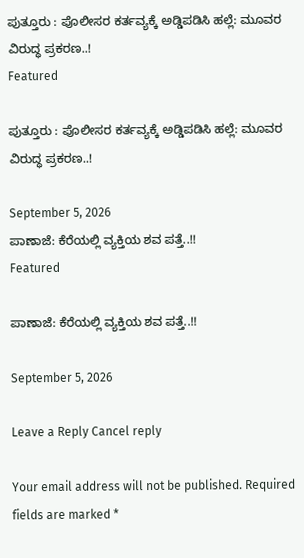ಪುತ್ತೂರು : ಪೊಲೀಸರ ಕರ್ತವ್ಯಕ್ಕೆ ಅಡ್ಡಿಪಡಿಸಿ ಹಲ್ಲೆ: ಮೂವರ ವಿರುದ್ಧ ಪ್ರಕರಣ..!
Featured

ಪುತ್ತೂರು : ಪೊಲೀಸರ ಕರ್ತವ್ಯಕ್ಕೆ ಅಡ್ಡಿಪಡಿಸಿ ಹಲ್ಲೆ: ಮೂವರ ವಿರುದ್ಧ ಪ್ರಕರಣ..!

September 5, 2026
ಪಾಣಾಜೆ: ಕೆರೆಯಲ್ಲಿ ವ್ಯಕ್ತಿಯ ಶವ ಪತ್ತೆ..!!
Featured

ಪಾಣಾಜೆ: ಕೆರೆಯಲ್ಲಿ ವ್ಯಕ್ತಿಯ ಶವ ಪತ್ತೆ..!!

September 5, 2026

Leave a Reply Cancel reply

Your email address will not be published. Required fields are marked *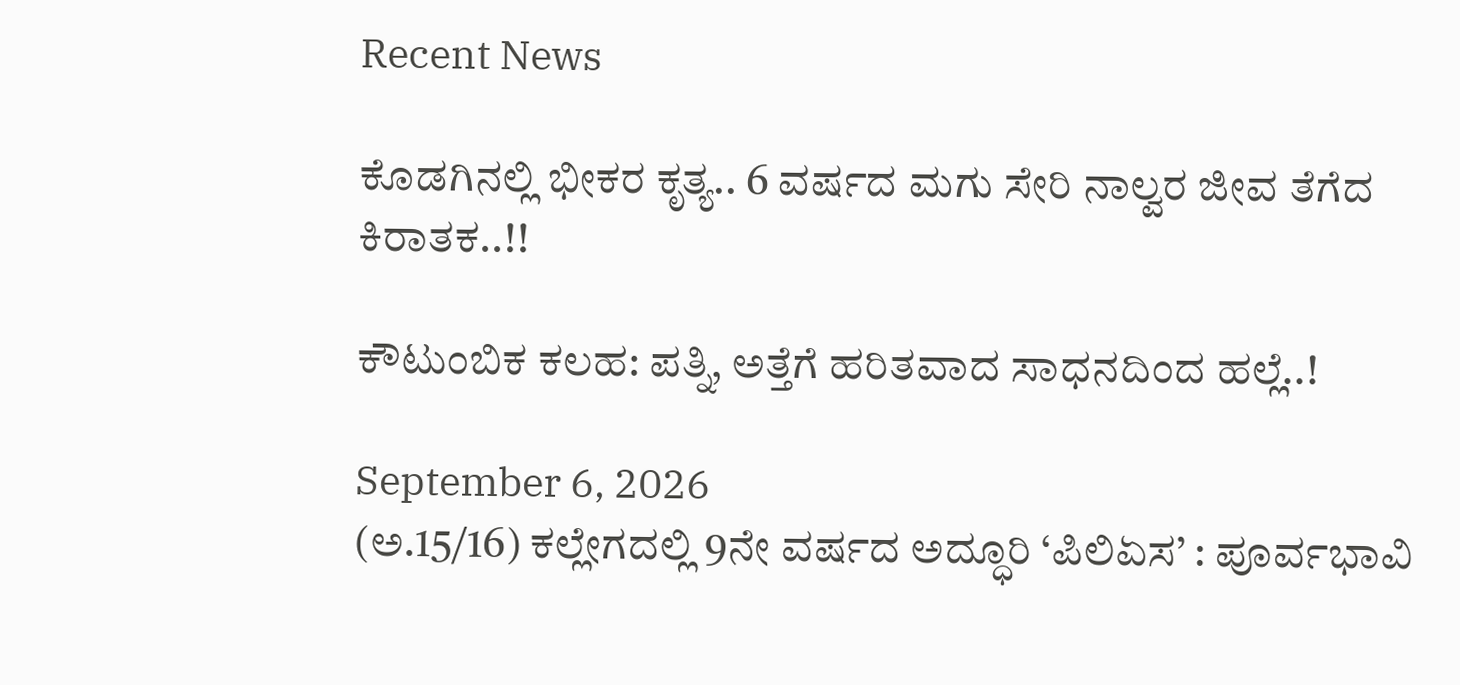Recent News

ಕೊಡಗಿನಲ್ಲಿ ಭೀಕರ ಕೃತ್ಯ.. 6 ವರ್ಷದ ಮಗು ಸೇರಿ ನಾಲ್ವರ ಜೀವ ತೆಗೆದ ಕಿರಾತಕ..!!

ಕೌಟುಂಬಿಕ ಕಲಹ: ಪತ್ನಿ, ಅತ್ತೆಗೆ ಹರಿತವಾದ ಸಾಧನದಿಂದ ಹಲ್ಲೆ..!

September 6, 2026
(ಅ.15/16) ಕಲ್ಲೇಗದಲ್ಲಿ 9ನೇ ವರ್ಷದ ಅದ್ಧೂರಿ ‘ಪಿಲಿಏಸ’ : ಪೂರ್ವಭಾವಿ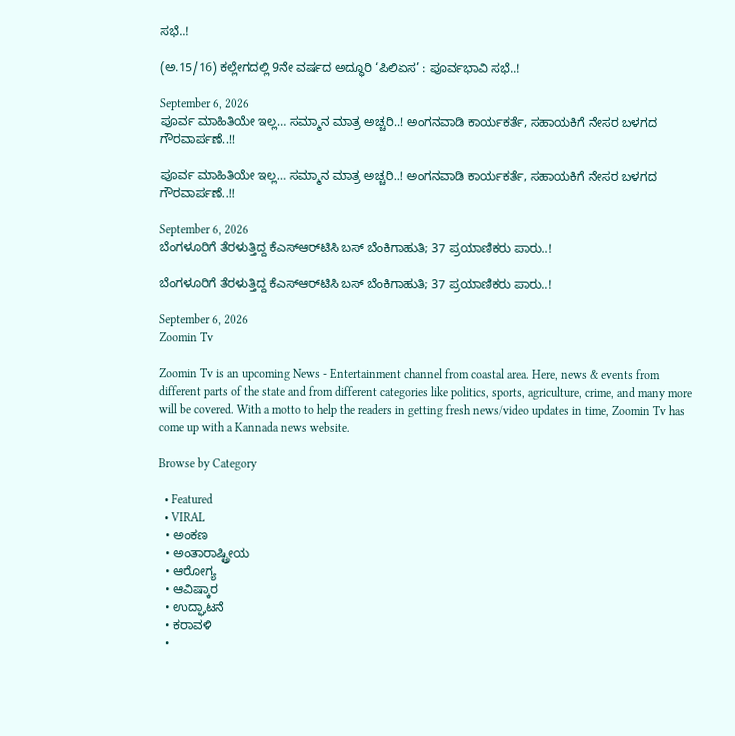ಸಭೆ..!

(ಅ.15/16) ಕಲ್ಲೇಗದಲ್ಲಿ 9ನೇ ವರ್ಷದ ಅದ್ಧೂರಿ ‘ಪಿಲಿಏಸ’ : ಪೂರ್ವಭಾವಿ ಸಭೆ..!

September 6, 2026
ಪೂರ್ವ ಮಾಹಿತಿಯೇ ಇಲ್ಲ… ಸಮ್ಮಾನ ಮಾತ್ರ ಅಚ್ಚರಿ..! ಅಂಗನವಾಡಿ ಕಾರ್ಯಕರ್ತೆ, ಸಹಾಯಕಿಗೆ ನೇಸರ ಬಳಗದ ಗೌರವಾರ್ಪಣೆ..!!

ಪೂರ್ವ ಮಾಹಿತಿಯೇ ಇಲ್ಲ… ಸಮ್ಮಾನ ಮಾತ್ರ ಅಚ್ಚರಿ..! ಅಂಗನವಾಡಿ ಕಾರ್ಯಕರ್ತೆ, ಸಹಾಯಕಿಗೆ ನೇಸರ ಬಳಗದ ಗೌರವಾರ್ಪಣೆ..!!

September 6, 2026
ಬೆಂಗಳೂರಿಗೆ ತೆರಳುತ್ತಿದ್ದ ಕೆಎಸ್‌ಆರ್‌ಟಿಸಿ ಬಸ್ ಬೆಂಕಿಗಾಹುತಿ; 37 ಪ್ರಯಾಣಿಕರು ಪಾರು..!

ಬೆಂಗಳೂರಿಗೆ ತೆರಳುತ್ತಿದ್ದ ಕೆಎಸ್‌ಆರ್‌ಟಿಸಿ ಬಸ್ ಬೆಂಕಿಗಾಹುತಿ; 37 ಪ್ರಯಾಣಿಕರು ಪಾರು..!

September 6, 2026
Zoomin Tv

Zoomin Tv is an upcoming News - Entertainment channel from coastal area. Here, news & events from different parts of the state and from different categories like politics, sports, agriculture, crime, and many more will be covered. With a motto to help the readers in getting fresh news/video updates in time, Zoomin Tv has come up with a Kannada news website.

Browse by Category

  • Featured
  • VIRAL
  • ಅಂಕಣ
  • ಅಂತಾರಾಷ್ಟ್ರೀಯ
  • ಆರೋಗ್ಯ
  • ಆವಿಷ್ಕಾರ
  • ಉದ್ಘಾಟನೆ
  • ಕರಾವಳಿ
  •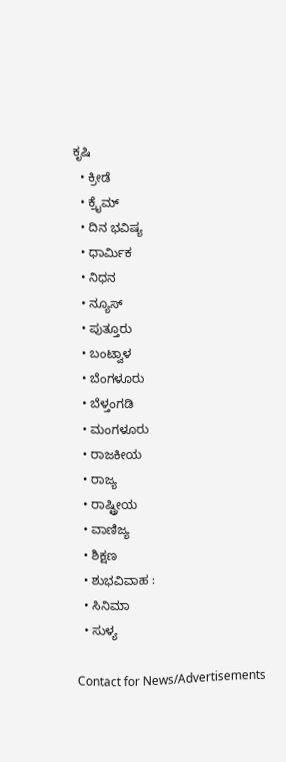ಕೃಷಿ
  • ಕ್ರೀಡೆ
  • ಕ್ರೈಮ್
  • ದಿನ ಭವಿಷ್ಯ
  • ಧಾರ್ಮಿಕ
  • ನಿಧನ
  • ನ್ಯೂಸ್
  • ಪುತ್ತೂರು
  • ಬಂಟ್ವಾಳ
  • ಬೆಂಗಳೂರು
  • ಬೆಳ್ತಂಗಡಿ
  • ಮಂಗಳೂರು
  • ರಾಜಕೀಯ
  • ರಾಜ್ಯ
  • ರಾಷ್ಟ್ರೀಯ
  • ವಾಣಿಜ್ಯ
  • ಶಿಕ್ಷಣ
  • ಶುಭವಿವಾಹ :
  • ಸಿನಿಮಾ
  • ಸುಳ್ಯ

Contact for News/Advertisements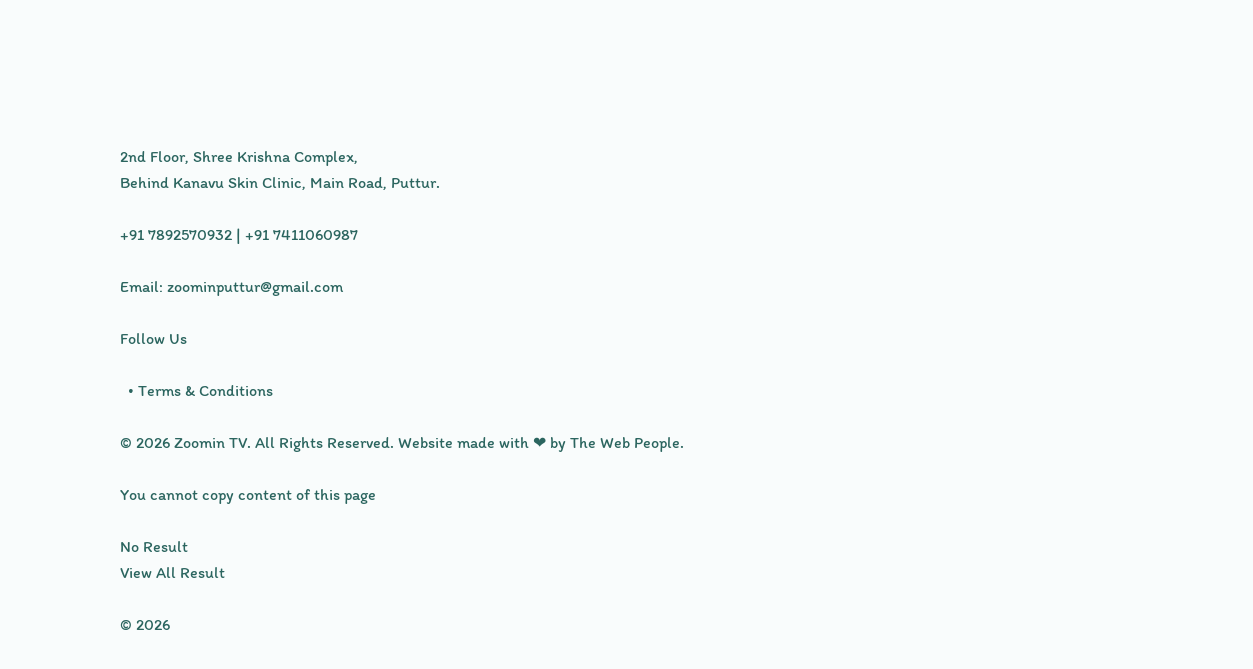2nd Floor, Shree Krishna Complex,
Behind Kanavu Skin Clinic, Main Road, Puttur.

+91 7892570932 | +91 7411060987

Email: zoominputtur@gmail.com

Follow Us

  • Terms & Conditions

© 2026 Zoomin TV. All Rights Reserved. Website made with ❤ by The Web People.

You cannot copy content of this page

No Result
View All Result

© 2026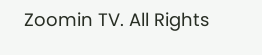Zoomin TV. All Rights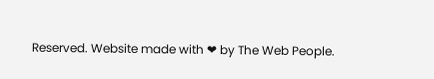Reserved. Website made with ❤ by The Web People.